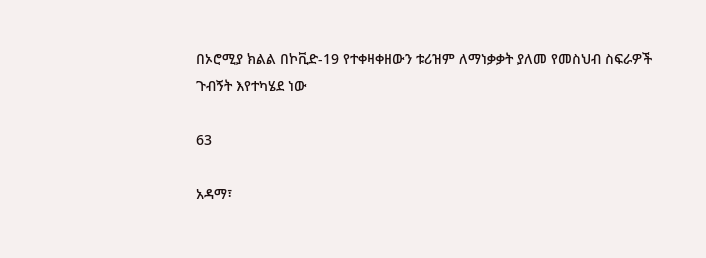በኦሮሚያ ክልል በኮቪድ-19 የተቀዛቀዘውን ቱሪዝም ለማነቃቃት ያለመ የመስህብ ስፍራዎች ጉብኝት እየተካሄደ ነው

63

አዳማ፣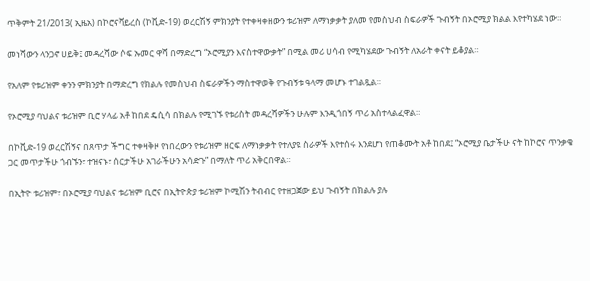ጥቅምት 21/2013( ኢዜአ) በኮሮናቫይረስ (ኮቪድ-19) ወረርሽኝ ምክንያት የተቀዛቀዘውን ቱሪዝም ለማነቃቃት ያለመ የመስህብ ስፍራዎች ጉብኝት በኦሮሚያ ክልል እየተካሄደ ነው።

መነሻውን ላንጋኖ ሀይቅ፤ መዳረሻው ሶፍ ኡመር ዋሻ በማድረግ “ኦሮሚያን እናስተዋውቃት” በሚል መሪ ሀሳብ የሚካሄደው ጉብኝት ለአራት ቀናት ይቆያል።

የአለም የቱሪዝም ቀንን ምክንያት በማድረግ የክልሉ የመስህብ ስፍራዎችን ማስተዋወቅ የጉብኝቱ ዓላማ መሆኑ ተገልጿል።

የኦሮሚያ ባህልና ቱሪዝም ቢሮ ሃላፊ አቶ ከበደ ዴሲሳ በክልሉ የሚገኙ የቱሪስት መዳረሻዎችን ሁሉም እንዲጎበኝ ጥሪ አስተላልፈዋል።

በኮቪድ-19 ወረርሽኝና በጸጥታ ችግር ተቀዛቅዞ የነበረውን የቱሪዝም ዘርፍ ለማነቃቃት የተለያዩ ስራዎች እየተሰሩ እንደሆነ የጠቆሙት አቶ ከበደ፤ “ኦሮሚያ ቤታችሁ ናት ከኮሮና ጥንቃቄ ጋር መጥታችሁ ጎብኙን፣ ተዝናኑ፣ ሰርታችሁ አገራችሁን አሳድጉ” በማለት ጥሪ አቅርበዋል።

በኢትዮ ቱሪዝም፣ በኦሮሚያ ባህልና ቱሪዝም ቢሮና በኢትዮጵያ ቱሪዝም ኮሚሽን ትብብር የተዘጋጀው ይህ ጉብኝት በክልሉ ያሉ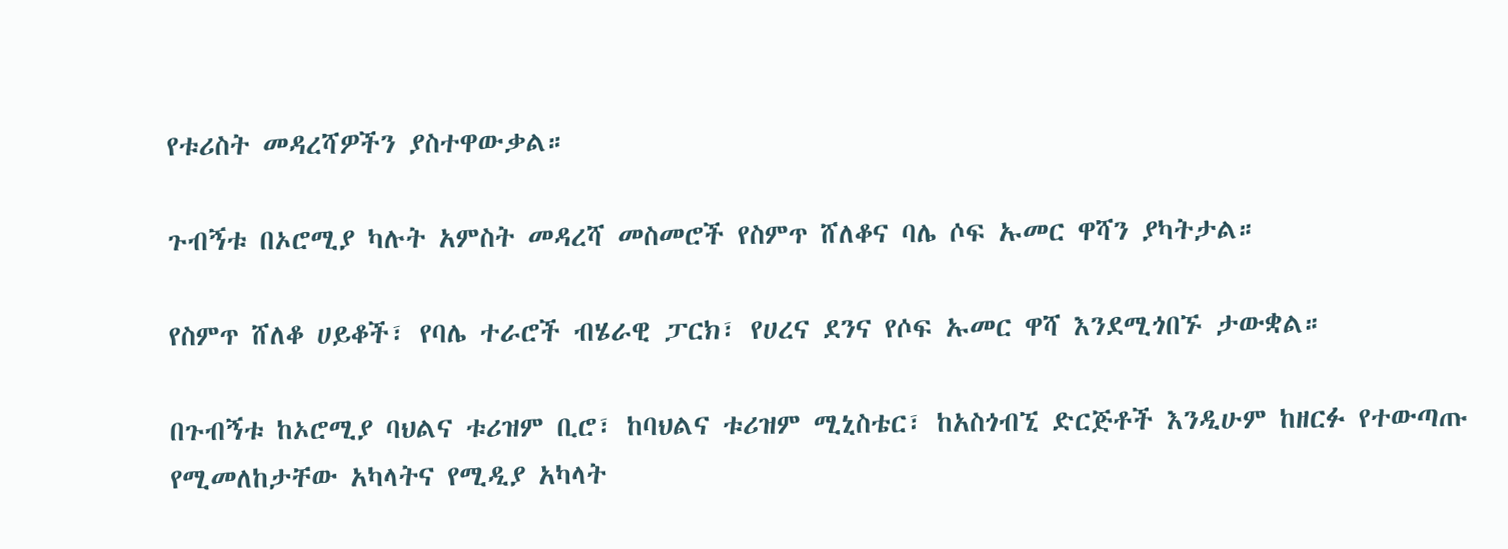የቱሪስት መዳረሻዎችን ያስተዋውቃል።

ጉብኝቱ በኦሮሚያ ካሉት አምስት መዳረሻ መስመሮች የስምጥ ሸለቆና ባሌ ሶፍ ኡመር ዋሻን ያካትታል።

የስምጥ ሸለቆ ሀይቆች፣ የባሌ ተራሮች ብሄራዊ ፓርክ፣ የሀረና ደንና የሶፍ ኡመር ዋሻ እንደሚጎበኙ ታውቋል።

በጉብኝቱ ከኦሮሚያ ባህልና ቱሪዝም ቢሮ፣ ከባህልና ቱሪዝም ሚኒስቴር፣ ከአስጎብኚ ድርጅቶች እንዲሁም ከዘርፉ የተውጣጡ የሚመለከታቸው አካላትና የሚዲያ አካላት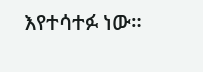እየተሳተፉ ነው።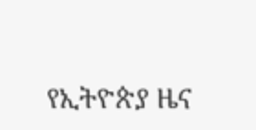የኢትዮጵያ ዜና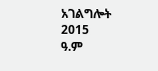አገልግሎት
2015
ዓ.ም